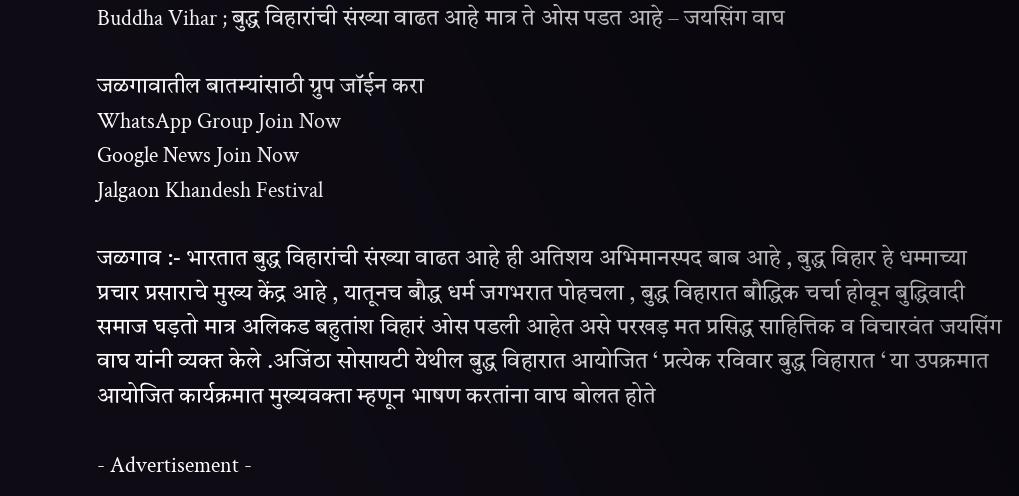Buddha Vihar ; बुद्ध विहारांची संख्या वाढत आहे मात्र ते ओस पडत आहे – जयसिंग वाघ

जळगावातील बातम्यांसाठी ग्रुप जॉईन करा
WhatsApp Group Join Now
Google News Join Now
Jalgaon Khandesh Festival

जळगाव :- भारतात बुद्ध विहारांची संख्या वाढत आहे ही अतिशय अभिमानस्पद बाब आहे , बुद्ध विहार हे धम्माच्या प्रचार प्रसाराचे मुख्य केंद्र आहे , यातूनच बौद्ध धर्म जगभरात पोहचला , बुद्ध विहारात बौद्धिक चर्चा होवून बुद्धिवादी समाज घड़तो मात्र अलिकड बहुतांश विहारं ओस पडली आहेत असे परखड़ मत प्रसिद्ध साहित्तिक व विचारवंत जयसिंग वाघ यांनी व्यक्त केले .अजिंठा सोसायटी येथील बुद्ध विहारात आयोजित ‘ प्रत्येक रविवार बुद्ध विहारात ‘ या उपक्रमात आयोजित कार्यक्रमात मुख्यवक्ता म्हणून भाषण करतांना वाघ बोलत होते

- Advertisement -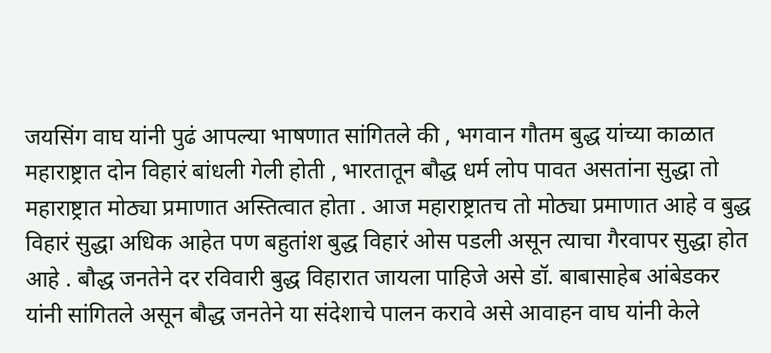जयसिंग वाघ यांनी पुढं आपल्या भाषणात सांगितले की , भगवान गौतम बुद्ध यांच्या काळात महाराष्ट्रात दोन विहारं बांधली गेली होती , भारतातून बौद्ध धर्म लोप पावत असतांना सुद्धा तो महाराष्ट्रात मोठ्या प्रमाणात अस्तित्वात होता . आज महाराष्ट्रातच तो मोठ्या प्रमाणात आहे व बुद्ध विहारं सुद्धा अधिक आहेत पण बहुतांश बुद्ध विहारं ओस पडली असून त्याचा गैरवापर सुद्धा होत आहे . बौद्ध जनतेने दर रविवारी बुद्ध विहारात जायला पाहिजे असे डॉ. बाबासाहेब आंबेडकर यांनी सांगितले असून बौद्ध जनतेने या संदेशाचे पालन करावे असे आवाहन वाघ यांनी केले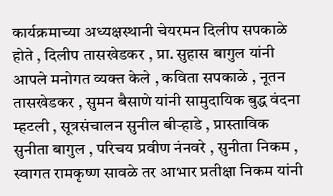कार्यक्रमाच्या अध्यक्षस्थानी चेयरमन दिलीप सपकाळे होते , दिलीप तासखेडकर , प्रा. सुहास बागुल यांनी आपले मनोगत व्यक्त केले , कविता सपकाळे , नूतन तासखेडकर , सुमन बैसाणे यांनी सामुदायिक बुद्ध वंदना म्हटली , सूत्रसंचालन सुनील बीऱ्हाडे , प्रास्ताविक सुनीता बागुल , परिचय प्रवीण नंनवरे , सुनीता निकम , स्वागत रामकृष्ण सावळे तर आभार प्रतीक्षा निकम यांनी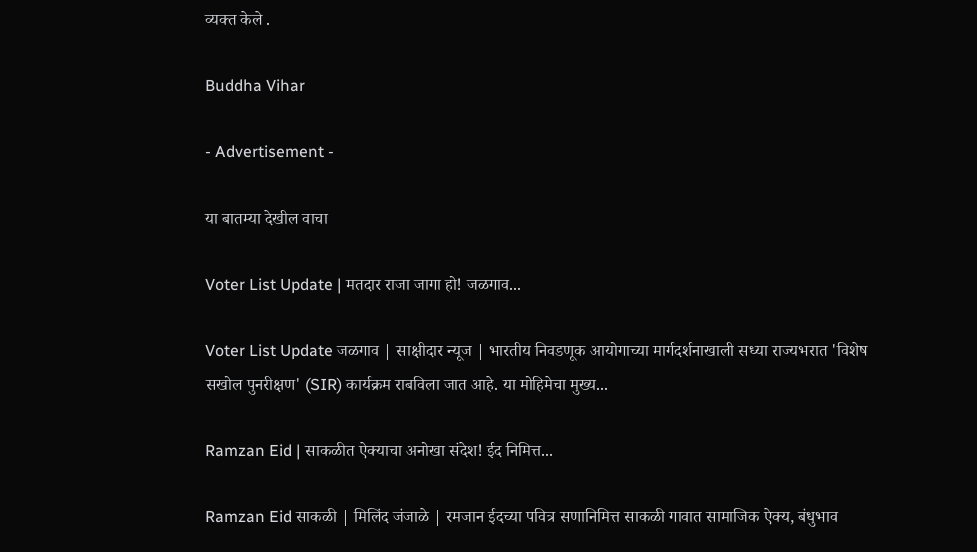व्यक्त केले .

Buddha Vihar

- Advertisement -

या बातम्या देखील वाचा

Voter List Update | मतदार राजा जागा हो! जळगाव...

Voter List Update जळगाव | साक्षीदार न्यूज | भारतीय निवडणूक आयोगाच्या मार्गदर्शनाखाली सध्या राज्यभरात 'विशेष सखोल पुनरीक्षण' (SIR) कार्यक्रम राबविला जात आहे. या मोहिमेचा मुख्य...

Ramzan Eid | साकळीत ऐक्याचा अनोखा संदेश! ईद निमित्त...

Ramzan Eid साकळी | मिलिंद जंजाळे | रमजान ईदच्या पवित्र सणानिमित्त साकळी गावात सामाजिक ऐक्य, बंधुभाव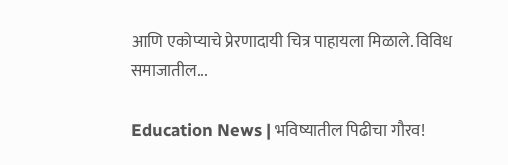आणि एकोप्याचे प्रेरणादायी चित्र पाहायला मिळाले. विविध समाजातील...

Education News | भविष्यातील पिढीचा गौरव!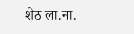शेठ ला.ना.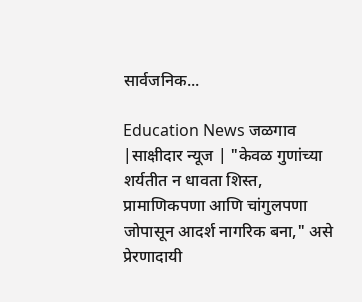सार्वजनिक...

Education News जळगाव |साक्षीदार न्यूज | "केवळ गुणांच्या शर्यतीत न धावता शिस्त, प्रामाणिकपणा आणि चांगुलपणा जोपासून आदर्श नागरिक बना," असे प्रेरणादायी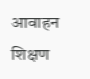आवाहन शिक्षण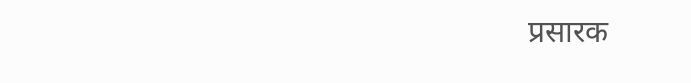प्रसारक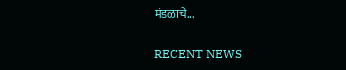मंडळाचे...

RECENT NEWS